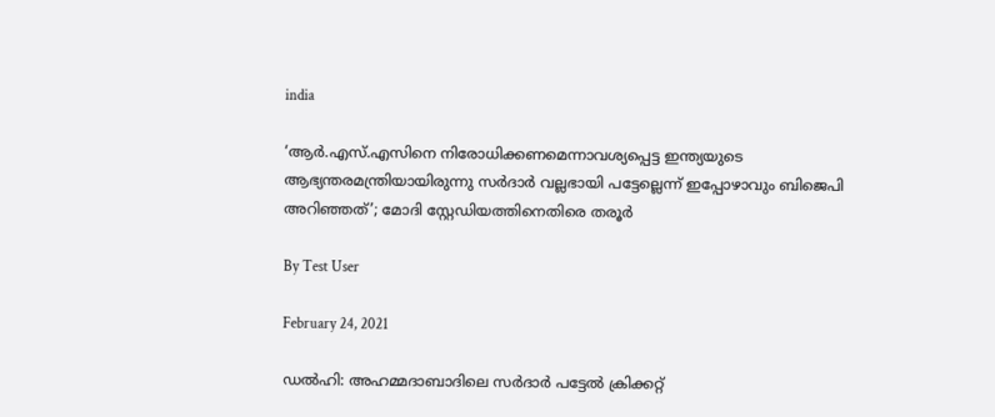india

‘ആര്‍.എസ്.എസിനെ നിരോധിക്കണമെന്നാവശ്യപ്പെട്ട ഇന്ത്യയുടെ ആഭ്യന്തരമന്ത്രിയായിരുന്നു സര്‍ദാര്‍ വല്ലഭായി പട്ടേല്ലെന്ന് ഇപ്പോഴാവും ബിജെപി അറിഞ്ഞത്’; മോദി സ്റ്റേഡിയത്തിനെതിരെ തരൂര്‍

By Test User

February 24, 2021

ഡല്‍ഹി: അഹമ്മദാബാദിലെ സര്‍ദാര്‍ പട്ടേല്‍ ക്രിക്കറ്റ്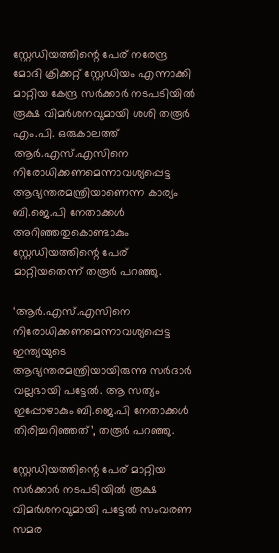സ്റ്റേഡിയത്തിന്റെ പേര് നരേന്ദ്ര മോദി ക്രിക്കറ്റ് സ്റ്റേഡിയം എന്നാക്കി മാറ്റിയ കേന്ദ്ര സര്‍ക്കാര്‍ നടപടിയില്‍ രൂക്ഷ വിമര്‍ശനവുമായി ശശി തരൂര്‍ എം.പി. ഒരുകാലത്ത് ആര്‍.എസ്.എസിനെ നിരോധിക്കണമെന്നാവശ്യപ്പെട്ട ആഭ്യന്തരമന്ത്രിയാണെന്ന കാര്യം ബി.ജെ.പി നേതാക്കള്‍ അറിഞ്ഞതുകൊണ്ടാകും സ്റ്റേഡിയത്തിന്റെ പേര് മാറ്റിയതെന്ന് തരൂര്‍ പറഞ്ഞു.

‘ആര്‍.എസ്.എസിനെ നിരോധിക്കണമെന്നാവശ്യപ്പെട്ട ഇന്ത്യയുടെ ആഭ്യന്തരമന്ത്രിയായിരുന്നു സര്‍ദാര്‍ വല്ലഭായി പട്ടേല്‍. ആ സത്യം ഇപ്പോഴാകും ബി.ജെ.പി നേതാക്കള്‍ തിരിച്ചറിഞ്ഞത്’, തരൂര്‍ പറഞ്ഞു.

സ്റ്റേഡിയത്തിന്റെ പേര് മാറ്റിയ സര്‍ക്കാര്‍ നടപടിയില്‍ രൂക്ഷ വിമര്‍ശനവുമായി പട്ടേല്‍ സംവരണ സമര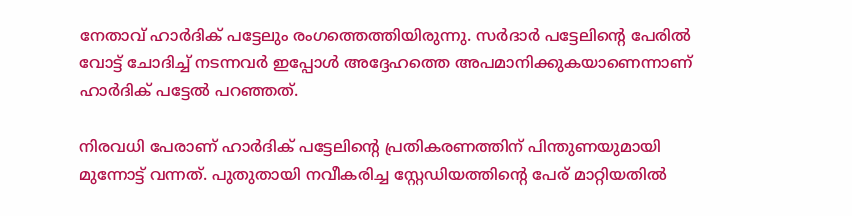നേതാവ് ഹാര്‍ദിക് പട്ടേലും രംഗത്തെത്തിയിരുന്നു. സര്‍ദാര്‍ പട്ടേലിന്റെ പേരില്‍ വോട്ട് ചോദിച്ച് നടന്നവര്‍ ഇപ്പോള്‍ അദ്ദേഹത്തെ അപമാനിക്കുകയാണെന്നാണ് ഹാര്‍ദിക് പട്ടേല്‍ പറഞ്ഞത്.

നിരവധി പേരാണ് ഹാര്‍ദിക് പട്ടേലിന്റെ പ്രതികരണത്തിന് പിന്തുണയുമായി മുന്നോട്ട് വന്നത്. പുതുതായി നവീകരിച്ച സ്റ്റേഡിയത്തിന്റെ പേര് മാറ്റിയതില്‍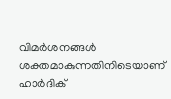വിമര്‍ശനങ്ങള്‍ ശക്തമാകുന്നതിനിടെയാണ് ഹാര്‍ദിക്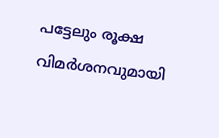പട്ടേലും രൂക്ഷ വിമര്‍ശനവുമായി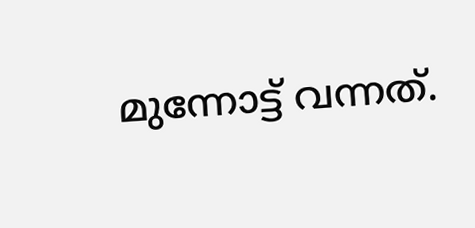മുന്നോട്ട് വന്നത്.